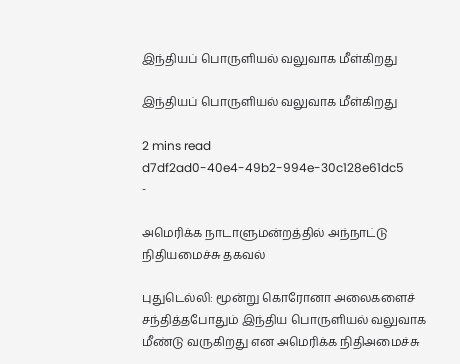இந்தியப் பொருளியல் வலுவாக மீள்கிறது

இந்தியப் பொருளியல் வலுவாக மீள்கிறது

2 mins read
d7df2ad0-40e4-49b2-994e-30c128e61dc5
-

அமெரிக்க நாடாளுமன்றத்தில் அந்நாட்டு நிதியமைச்சு தகவல்

புதுடெல்லி: மூன்று கொரோனா அலைகளைச் சந்தித்தபோதும் இந்திய பொருளியல் வலுவாக மீண்டு வருகிறது என அமெரிக்க நிதிஅமைச்சு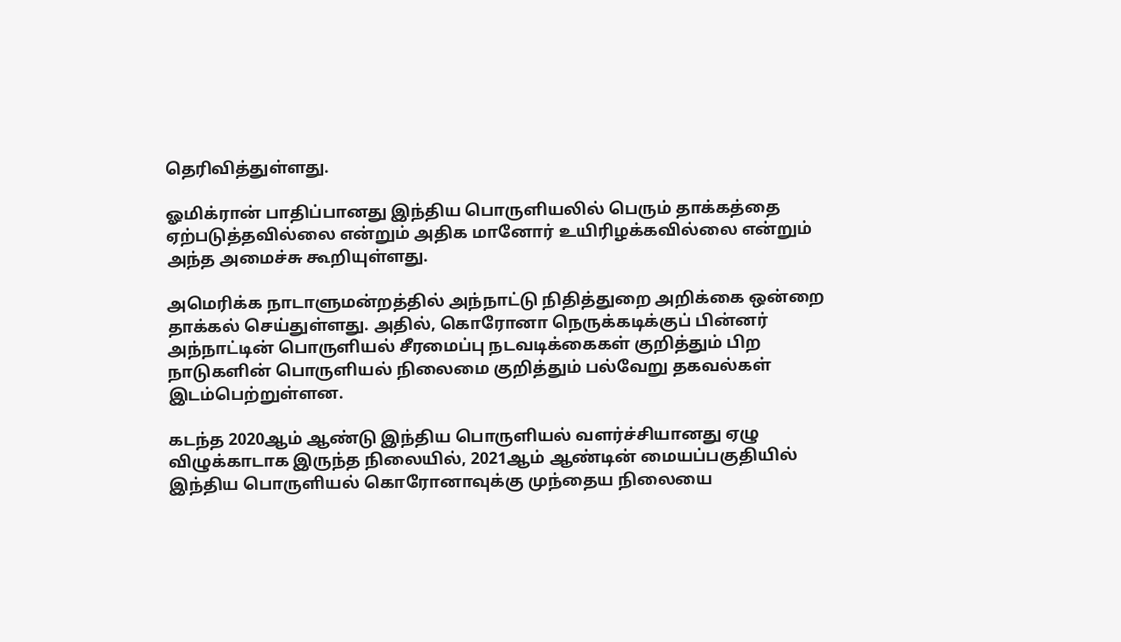தெரிவித்துள்ளது.

ஓமிக்ரான் பாதிப்பானது இந்திய பொருளியலில் பெரும் தாக்கத்தை ஏற்படுத்தவில்லை என்றும் அதிக மானோர் உயிரிழக்கவில்லை என்றும் அந்த அமைச்சு கூறியுள்ளது.

அமெரிக்க நாடாளுமன்றத்தில் அந்நாட்டு நிதித்துறை அறிக்கை ஒன்றை தாக்கல் செய்துள்ளது. அதில், கொரோனா நெருக்கடிக்குப் பின்னர் அந்நாட்டின் பொருளியல் சீரமைப்பு நடவடிக்கைகள் குறித்தும் பிற நாடுகளின் பொருளியல் நிலைமை குறித்தும் பல்வேறு தகவல்கள் இடம்பெற்றுள்ளன.

கடந்த 2020ஆம் ஆண்டு இந்திய பொருளியல் வளர்ச்சியானது ஏழு விழுக்காடாக இருந்த நிலையில், 2021ஆம் ஆண்டின் மையப்பகுதியில் இந்திய பொருளியல் கொரோனாவுக்கு முந்தைய நிலையை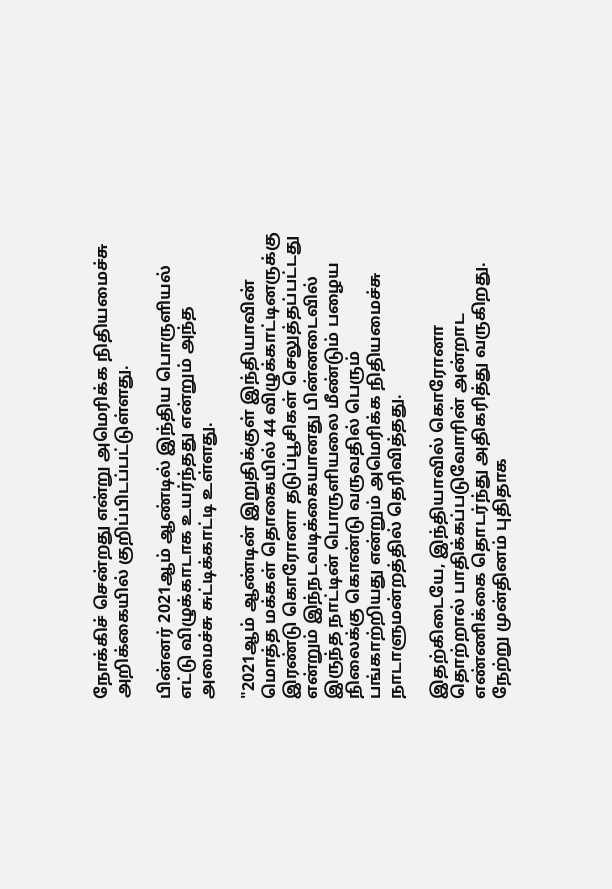நோக்கிச் சென்றது என்று அமெரிக்க நிதியமைச்சு அறிக்கையில் குறிப்பிடப்பட்டுள்ளது.

பின்னர் 2021ஆம் ஆண்டில் இந்திய பொருளியல் எட்டு விழுக்காடாக உயர்ந்தது என்றும் அந்த அமைச்சு சுட்டிக்காட்டி உள்ளது.

"2021ஆம் ஆண்டின் இறுதிக்குள் இந்தியாவின் மொத்த மக்கள் தொகையில் 44 விழுக்காட்டினருக்கு இரண்டு கொரோனா தடுப்பூசிகள் செலுத்தப்பட்டது என்றும் இந்நடவடிக்கையானது பின்னடைவில் இருந்த நாட்டின் பொருளியலை மீண்டும் பழைய நிலைக்கு கொண்டு வருவதில் பெரும் பங்காற்றியது என்றும் அமெரிக்க நிதியமைச்சு நாடாளுமன்றத்தில் தெரிவித்தது.

இதற்கிடையே, இந்தியாவில் கொரோனா தொற்றால் பாதிக்கப்படுவோரின் அன்றாட எண்ணிக்கை தொடர்ந்து அதிகரித்து வருகிறது. நேற்று முன்தினம் புதிதாக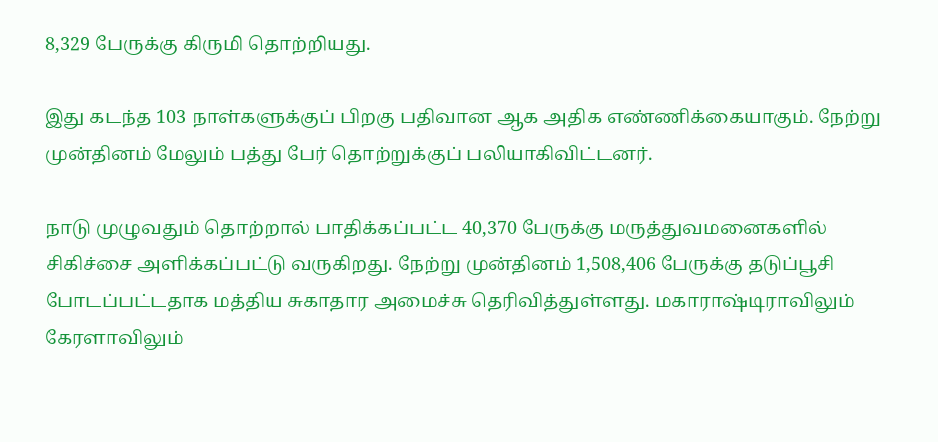8,329 பேருக்கு கிருமி தொற்றியது.

இது கடந்த 103 நாள்களுக்குப் பிறகு பதிவான ஆக அதிக எண்ணிக்கையாகும். நேற்று முன்தினம் மேலும் பத்து பேர் தொற்றுக்குப் பலியாகிவிட்டனர்.

நாடு முழுவதும் தொற்றால் பாதிக்கப்பட்ட 40,370 பேருக்கு மருத்துவமனைகளில் சிகிச்சை அளிக்கப்பட்டு வருகிறது. நேற்று முன்தினம் 1,508,406 பேருக்கு தடுப்பூசி போடப்பட்டதாக மத்திய சுகாதார அமைச்சு தெரிவித்துள்ளது. மகாராஷ்டிராவிலும் கேரளாவிலும்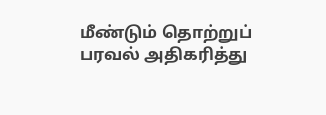மீண்டும் தொற்றுப் பரவல் அதிகரித்து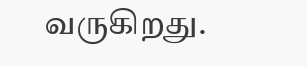வருகிறது.